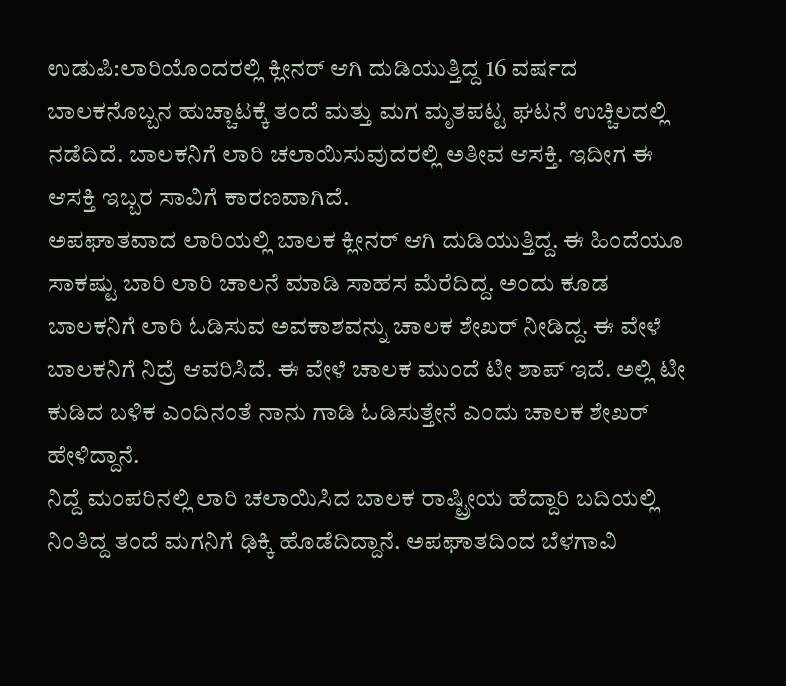ಉಡುಪಿ:ಲಾರಿಯೊಂದರಲ್ಲಿ ಕ್ಲೀನರ್ ಆಗಿ ದುಡಿಯುತ್ತಿದ್ದ 16 ವರ್ಷದ ಬಾಲಕನೊಬ್ಬನ ಹುಚ್ಚಾಟಕ್ಕೆ ತಂದೆ ಮತ್ತು ಮಗ ಮೃತಪಟ್ಟ ಘಟನೆ ಉಚ್ಚಿಲದಲ್ಲಿ ನಡೆದಿದೆ. ಬಾಲಕನಿಗೆ ಲಾರಿ ಚಲಾಯಿಸುವುದರಲ್ಲಿ ಅತೀವ ಆಸಕ್ತಿ. ಇದೀಗ ಈ ಆಸಕ್ತಿ ಇಬ್ಬರ ಸಾವಿಗೆ ಕಾರಣವಾಗಿದೆ.
ಅಪಘಾತವಾದ ಲಾರಿಯಲ್ಲಿ ಬಾಲಕ ಕ್ಲೀನರ್ ಆಗಿ ದುಡಿಯುತ್ತಿದ್ದ. ಈ ಹಿಂದೆಯೂ ಸಾಕಷ್ಟು ಬಾರಿ ಲಾರಿ ಚಾಲನೆ ಮಾಡಿ ಸಾಹಸ ಮೆರೆದಿದ್ದ. ಅಂದು ಕೂಡ ಬಾಲಕನಿಗೆ ಲಾರಿ ಓಡಿಸುವ ಅವಕಾಶವನ್ನು ಚಾಲಕ ಶೇಖರ್ ನೀಡಿದ್ದ. ಈ ವೇಳೆ ಬಾಲಕನಿಗೆ ನಿದ್ರೆ ಆವರಿಸಿದೆ. ಈ ವೇಳೆ ಚಾಲಕ ಮುಂದೆ ಟೀ ಶಾಪ್ ಇದೆ. ಅಲ್ಲಿ ಟೀ ಕುಡಿದ ಬಳಿಕ ಎಂದಿನಂತೆ ನಾನು ಗಾಡಿ ಓಡಿಸುತ್ತೇನೆ ಎಂದು ಚಾಲಕ ಶೇಖರ್ ಹೇಳಿದ್ದಾನೆ.
ನಿದ್ದೆ ಮಂಪರಿನಲ್ಲಿ ಲಾರಿ ಚಲಾಯಿಸಿದ ಬಾಲಕ ರಾಷ್ಟ್ರೀಯ ಹೆದ್ದಾರಿ ಬದಿಯಲ್ಲಿ ನಿಂತಿದ್ದ ತಂದೆ ಮಗನಿಗೆ ಢಿಕ್ಕಿ ಹೊಡೆದಿದ್ದಾನೆ. ಅಪಘಾತದಿಂದ ಬೆಳಗಾವಿ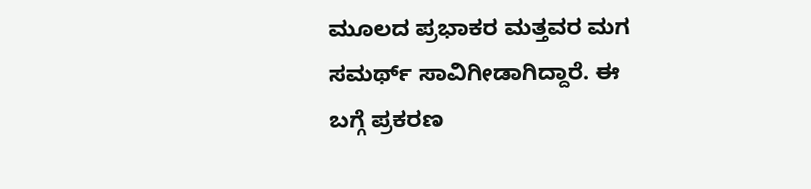ಮೂಲದ ಪ್ರಭಾಕರ ಮತ್ತವರ ಮಗ ಸಮರ್ಥ್ ಸಾವಿಗೀಡಾಗಿದ್ದಾರೆ. ಈ ಬಗ್ಗೆ ಪ್ರಕರಣ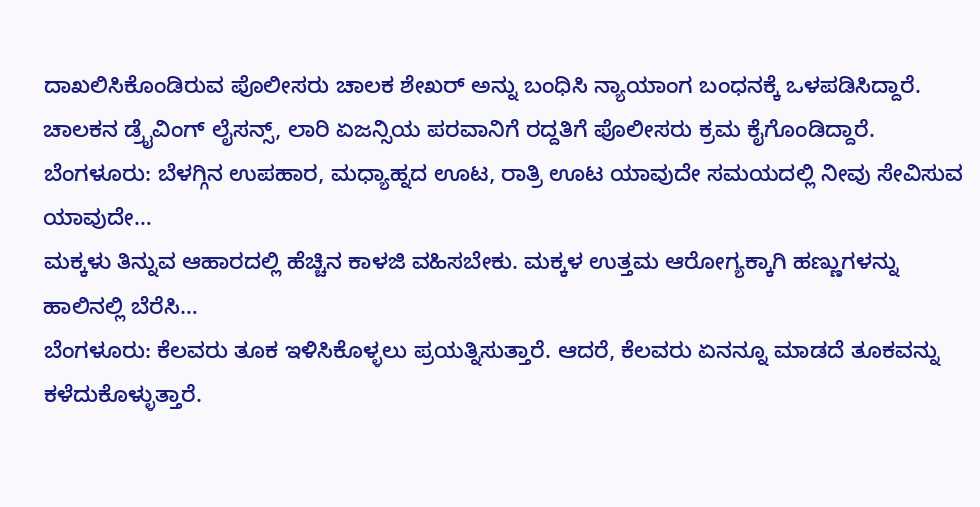ದಾಖಲಿಸಿಕೊಂಡಿರುವ ಪೊಲೀಸರು ಚಾಲಕ ಶೇಖರ್ ಅನ್ನು ಬಂಧಿಸಿ ನ್ಯಾಯಾಂಗ ಬಂಧನಕ್ಕೆ ಒಳಪಡಿಸಿದ್ದಾರೆ. ಚಾಲಕನ ಡ್ರೈವಿಂಗ್ ಲೈಸನ್ಸ್, ಲಾರಿ ಏಜನ್ಸಿಯ ಪರವಾನಿಗೆ ರದ್ದತಿಗೆ ಪೊಲೀಸರು ಕ್ರಮ ಕೈಗೊಂಡಿದ್ದಾರೆ.
ಬೆಂಗಳೂರು: ಬೆಳಗ್ಗಿನ ಉಪಹಾರ, ಮಧ್ಯಾಹ್ನದ ಊಟ, ರಾತ್ರಿ ಊಟ ಯಾವುದೇ ಸಮಯದಲ್ಲಿ ನೀವು ಸೇವಿಸುವ ಯಾವುದೇ…
ಮಕ್ಕಳು ತಿನ್ನುವ ಆಹಾರದಲ್ಲಿ ಹೆಚ್ಚಿನ ಕಾಳಜಿ ವಹಿಸಬೇಕು. ಮಕ್ಕಳ ಉತ್ತಮ ಆರೋಗ್ಯಕ್ಕಾಗಿ ಹಣ್ಣುಗಳನ್ನು ಹಾಲಿನಲ್ಲಿ ಬೆರೆಸಿ…
ಬೆಂಗಳೂರು: ಕೆಲವರು ತೂಕ ಇಳಿಸಿಕೊಳ್ಳಲು ಪ್ರಯತ್ನಿಸುತ್ತಾರೆ. ಆದರೆ, ಕೆಲವರು ಏನನ್ನೂ ಮಾಡದೆ ತೂಕವನ್ನು ಕಳೆದುಕೊಳ್ಳುತ್ತಾರೆ.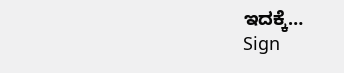ಇದಕ್ಕೆ…
Sign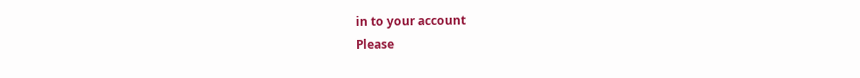in to your account
Please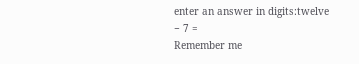enter an answer in digits:twelve − 7 =
Remember me